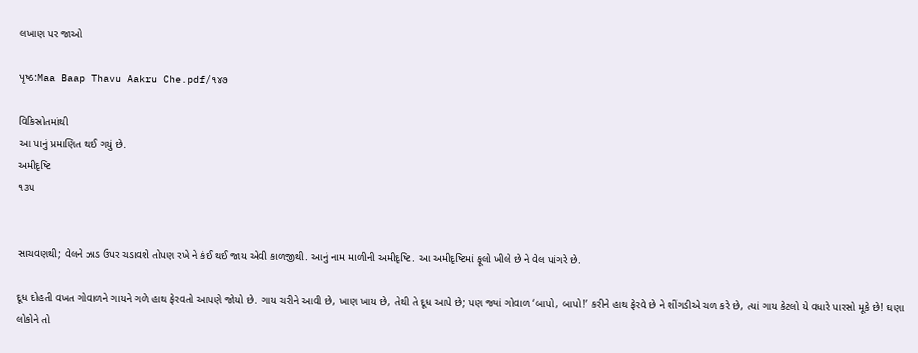લખાણ પર જાઓ

પૃષ્ઠ:Maa Baap Thavu Aakru Che.pdf/૧૪૭

વિકિસ્રોતમાંથી
આ પાનું પ્રમાણિત થઈ ગયું છે.
અમીદૃષ્ટિ
૧૩૫


સાચવણથી; વેલને ઝાડ ઉપર ચડાવશે તોપણ રખે ને કંઈ થઈ જાય એવી કાળજીથી. આનું નામ માળીની અમીદૃષ્ટિ. આ અમીદૃષ્ટિમાં ફૂલો ખીલે છે ને વેલ પાંગરે છે.

દૂધ દોહતી વખત ગોવાળને ગાયને ગળે હાથ ફેરવતો આપણે જોયો છે. ગાય ચરીને આવી છે, ખાણ ખાય છે, તેથી તે દૂધ આપે છે; પણ જ્યાં ગોવાળ ‘બાપો, બાપો!’ કરીને હાથ ફેરવે છે ને શીંગડીએ ચળ કરે છે, ત્યાં ગાય કેટલો યે વધારે પારસો મૂકે છે! ઘણા લોકોને તો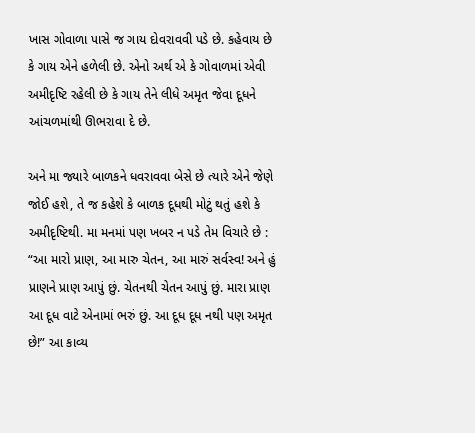ખાસ ગોવાળા પાસે જ ગાય દોવરાવવી પડે છે. કહેવાય છે કે ગાય એને હળેલી છે. એનો અર્થ એ કે ગોવાળમાં એવી અમીદૃષ્ટિ રહેલી છે કે ગાય તેને લીધે અમૃત જેવા દૂધને આંચળમાંથી ઊભરાવા દે છે.

અને મા જ્યારે બાળકને ધવરાવવા બેસે છે ત્યારે એને જેણે જોઈ હશે, તે જ કહેશે કે બાળક દૂધથી મોટું થતું હશે કે અમીદૃષ્ટિથી. મા મનમાં પણ ખબર ન પડે તેમ વિચારે છે : “આ મારો પ્રાણ, આ મારુ ચેતન, આ મારું સર્વસ્વ! અને હું પ્રાણને પ્રાણ આપું છું. ચેતનથી ચેતન આપું છું. મારા પ્રાણ આ દૂધ વાટે એનામાં ભરું છું. આ દૂધ દૂધ નથી પણ અમૃત છે!” આ કાવ્ય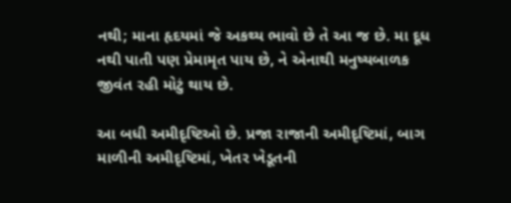નથી; માના હૃદયમાં જે અકથ્ય ભાવો છે તે આ જ છે. મા દૂધ નથી પાતી પણ પ્રેમામૃત પાય છે, ને એનાથી મનુષ્યબાળક જીવંત રહી મોટું થાય છે.

આ બધી અમીદૃષ્ટિઓ છે. પ્રજા રાજાની અમીદૃષ્ટિમાં, બાગ માળીની અમીદૃષ્ટિમાં, ખેતર ખેડૂતની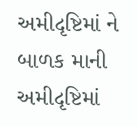અમીદૃષ્ટિમાં ને બાળક માની અમીદૃષ્ટિમાં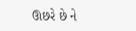ઊછરે છે ને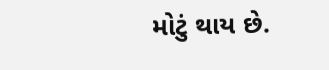મોટું થાય છે.